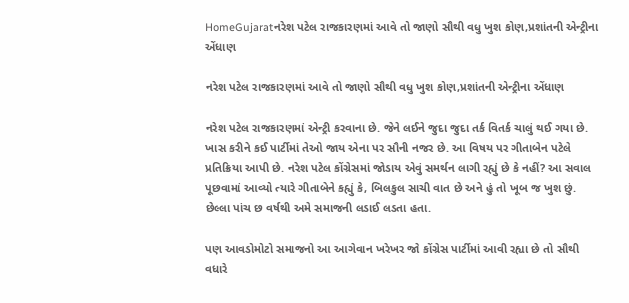HomeGujaratનરેશ પટેલ રાજકારણમાં આવે તો જાણો સૌથી વધુ ખુશ કોણ,પ્રશાંતની એન્ટ્રીના એંધાણ

નરેશ પટેલ રાજકારણમાં આવે તો જાણો સૌથી વધુ ખુશ કોણ,પ્રશાંતની એન્ટ્રીના એંધાણ

નરેશ પટેલ રાજકારણમાં એન્ટ્રી કરવાના છે. જેને લઈને જુદા જુદા તર્ક વિતર્ક ચાલું થઈ ગયા છે. ખાસ કરીને કઈ પાર્ટીમાં તેઓ જાય એના પર સૌની નજર છે. આ વિષય પર ગીતાબેન પટેલે પ્રતિક્રિયા આપી છે. નરેશ પટેલ કોંગ્રેસમાં જોડાય એવું સમર્થન લાગી રહ્યું છે કે નહીં? આ સવાલ પૂછવામાં આવ્યો ત્યારે ગીતાબેને કહ્યું કે, બિલકુલ સાચી વાત છે અને હું તો ખૂબ જ ખુશ છું. છેલ્લા પાંચ છ વર્ષથી અમે સમાજની લડાઈ લડતા હતા.

પણ આવડોમોટો સમાજનો આ આગેવાન ખરેખર જો કોંગ્રેસ પાર્ટીમાં આવી રહ્યા છે તો સૌથી વધારે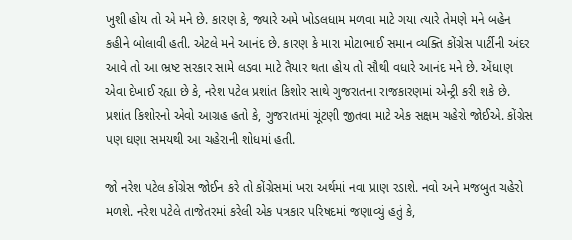ખુશી હોય તો એ મને છે. કારણ કે, જ્યારે અમે ખોડલધામ મળવા માટે ગયા ત્યારે તેમણે મને બહેન કહીને બોલાવી હતી. એટલે મને આનંદ છે. કારણ કે મારા મોટાભાઈ સમાન વ્યક્તિ કોંગ્રેસ પાર્ટીની અંદર આવે તો આ ભ્રષ્ટ સરકાર સામે લડવા માટે તૈયાર થતા હોય તો સૌથી વધારે આનંદ મને છે. એંધાણ એવા દેખાઈ રહ્યા છે કે, નરેશ પટેલ પ્રશાંત કિશોર સાથે ગુજરાતના રાજકારણમાં એન્ટ્રી કરી શકે છે. પ્રશાંત કિશોરનો એવો આગ્રહ હતો કે, ગુજરાતમાં ચૂંટણી જીતવા માટે એક સક્ષમ ચહેરો જોઈએ. કોંગ્રેસ પણ ઘણા સમયથી આ ચહેરાની શોધમાં હતી.

જો નરેશ પટેલ કોંગ્રેસ જોઈન કરે તો કોંગ્રેસમાં ખરા અર્થમાં નવા પ્રાણ રડાશે. નવો અને મજબુત ચહેરો મળશે. નરેશ પટેલે તાજેતરમાં કરેલી એક પત્રકાર પરિષદમાં જણાવ્યું હતું કે,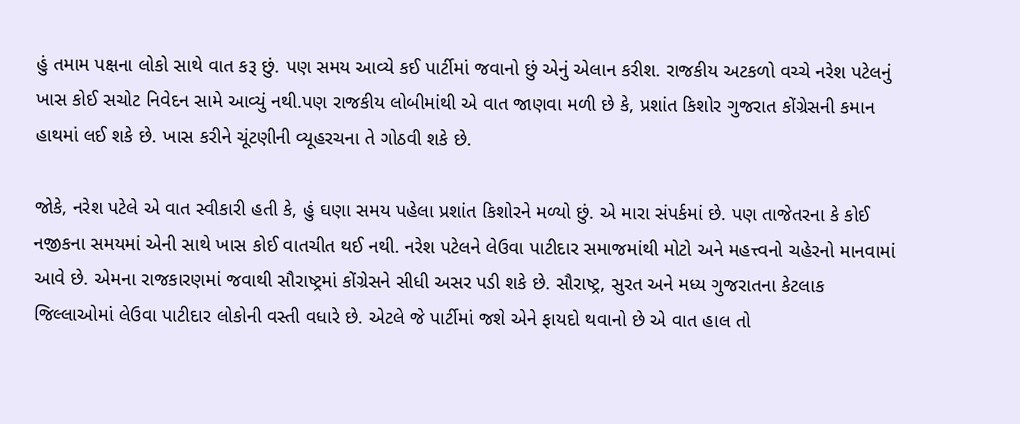હું તમામ પક્ષના લોકો સાથે વાત કરૂ છું. પણ સમય આવ્યે કઈ પાર્ટીમાં જવાનો છું એનું એલાન કરીશ. રાજકીય અટકળો વચ્ચે નરેશ પટેલનું ખાસ કોઈ સચોટ નિવેદન સામે આવ્યું નથી.પણ રાજકીય લોબીમાંથી એ વાત જાણવા મળી છે કે, પ્રશાંત કિશોર ગુજરાત કોંગ્રેસની કમાન હાથમાં લઈ શકે છે. ખાસ કરીને ચૂંટણીની વ્યૂહરચના તે ગોઠવી શકે છે.

જોકે, નરેશ પટેલે એ વાત સ્વીકારી હતી કે, હું ઘણા સમય પહેલા પ્રશાંત કિશોરને મળ્યો છું. એ મારા સંપર્કમાં છે. પણ તાજેતરના કે કોઈ નજીકના સમયમાં એની સાથે ખાસ કોઈ વાતચીત થઈ નથી. નરેશ પટેલને લેઉવા પાટીદાર સમાજમાંથી મોટો અને મહત્ત્વનો ચહેરનો માનવામાં આવે છે. એમના રાજકારણમાં જવાથી સૌરાષ્ટ્રમાં કોંગ્રેસને સીધી અસર પડી શકે છે. સૌરાષ્ટ્ર, સુરત અને મધ્ય ગુજરાતના કેટલાક જિલ્લાઓમાં લેઉવા પાટીદાર લોકોની વસ્તી વધારે છે. એટલે જે પાર્ટીમાં જશે એને ફાયદો થવાનો છે એ વાત હાલ તો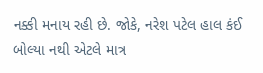નક્કી મનાય રહી છે. જોકે, નરેશ પટેલ હાલ કંઈ બોલ્યા નથી એટલે માત્ર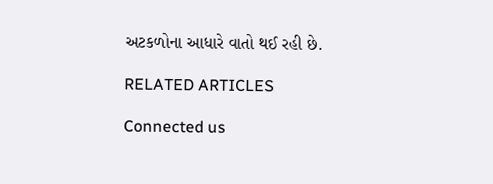અટકળોના આધારે વાતો થઈ રહી છે.

RELATED ARTICLES

Connected us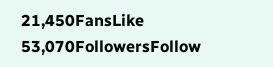21,450FansLike
53,070FollowersFollow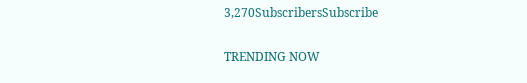3,270SubscribersSubscribe

TRENDING NOW